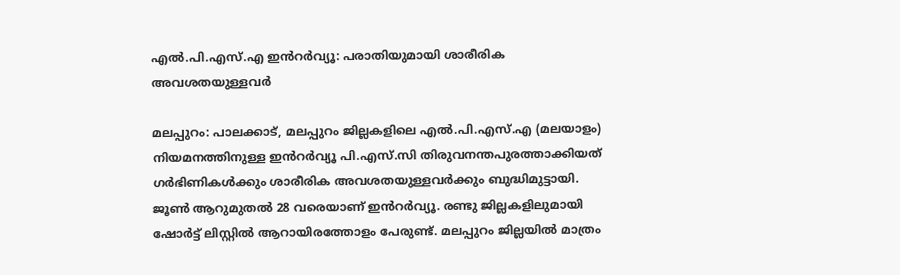എൽ.പി.എസ്.എ ഇൻറർവ്യൂ: പരാതിയുമായി ശാരീരിക അവശതയുള്ളവർ

മലപ്പുറം: പാലക്കാട്, മലപ്പുറം ജില്ലകളിലെ എൽ.പി.എസ്.എ (മലയാളം) നിയമനത്തിനുള്ള ഇൻറർവ്യൂ പി.എസ്.സി തിരുവനന്തപുരത്താക്കിയത് ഗർഭിണികൾക്കും ശാരീരിക അവശതയുള്ളവർക്കും ബുദ്ധിമുട്ടായി. ജൂൺ ആറുമുതൽ 28 വരെയാണ് ഇൻറർവ്യൂ. രണ്ടു ജില്ലകളിലുമായി ഷോർട്ട് ലിസ്റ്റിൽ ആറായിരത്തോളം പേരുണ്ട്. മലപ്പുറം ജില്ലയിൽ മാത്രം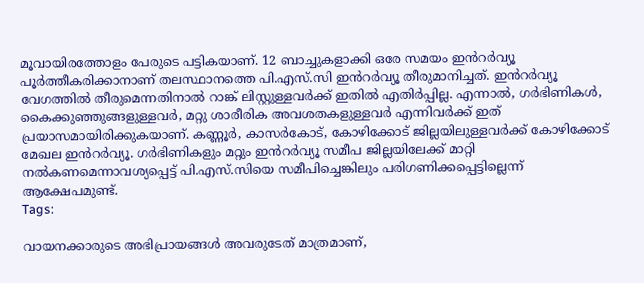മൂവായിരത്തോളം പേരുടെ പട്ടികയാണ്. 12 ബാച്ചുകളാക്കി ഒരേ സമയം ഇൻറർവ്യൂ പൂർത്തീകരിക്കാനാണ് തലസ്ഥാനത്തെ പി.എസ്.സി ഇൻറർവ്യൂ തീരുമാനിച്ചത്. ഇൻറർവ്യൂ വേഗത്തിൽ തീരുമെന്നതിനാൽ റാങ്ക് ലിസ്റ്റുള്ളവർക്ക് ഇതിൽ എതിർപ്പില്ല. എന്നാൽ, ഗർഭിണികൾ, കൈക്കുഞ്ഞുങ്ങളുള്ളവർ, മറ്റു ശാരീരിക അവശതകളുള്ളവർ എന്നിവർക്ക് ഇത് പ്രയാസമായിരിക്കുകയാണ്. കണ്ണൂർ, കാസർകോട്, കോഴിക്കോട് ജില്ലയിലുള്ളവർക്ക് കോഴിക്കോട് മേഖല ഇൻറർവ്യൂ. ഗർഭിണികളും മറ്റും ഇൻറർവ്യൂ സമീപ ജില്ലയിലേക്ക് മാറ്റി നൽകണമെന്നാവശ്യപ്പെട്ട് പി.എസ്.സിയെ സമീപിച്ചെങ്കിലും പരിഗണിക്കപ്പെട്ടില്ലെന്ന് ആക്ഷേപമുണ്ട്.
Tags:

വായനക്കാരുടെ അഭിപ്രായങ്ങള്‍ അവരുടേത് മാത്രമാണ്,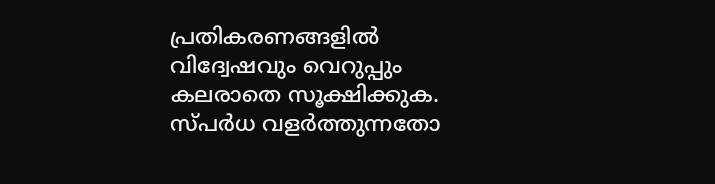പ്രതികരണങ്ങളിൽ വിദ്വേഷവും വെറുപ്പും കലരാതെ സൂക്ഷിക്കുക. സ്പർധ വളർത്തുന്നതോ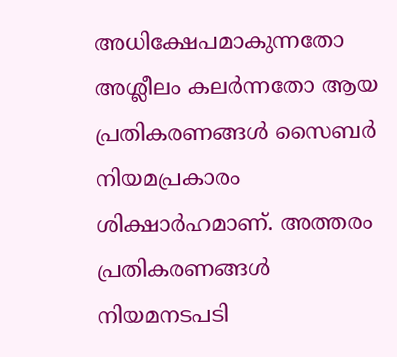അധിക്ഷേപമാകുന്നതോ അശ്ലീലം കലർന്നതോ ആയ പ്രതികരണങ്ങൾ സൈബർ നിയമപ്രകാരം ശിക്ഷാർഹമാണ്. അത്തരം പ്രതികരണങ്ങൾ നിയമനടപടി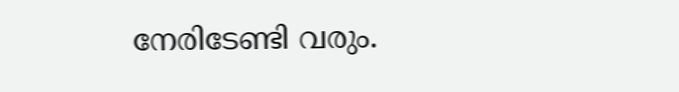നേരിടേണ്ടി വരും.